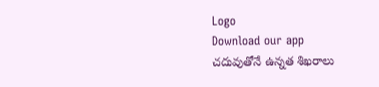Logo
Download our app
చదువుతోనే ఉన్నత శిఖరాలు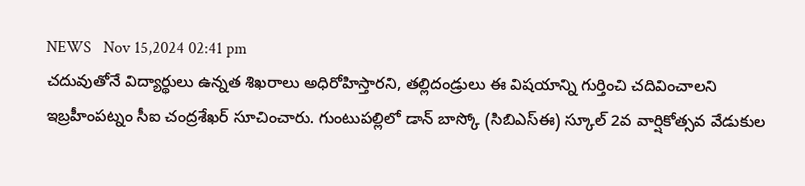NEWS   Nov 15,2024 02:41 pm
చదువుతోనే విద్యార్థులు ఉన్నత శిఖరాలు అధిరోహిస్తారని, తల్లిదండ్రులు ఈ విషయాన్ని గుర్తించి చదివించాలని ఇబ్రహీంపట్నం సీఐ చంద్రశేఖర్ సూచించారు. గుంటుపల్లిలో డాన్ బాస్కో (సిబిఎస్ఈ) స్కూల్ 2వ వార్షికోత్సవ వేడుకుల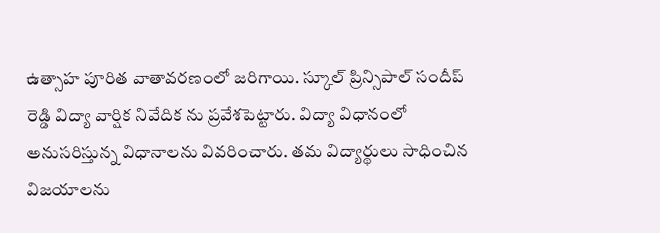ఉత్సాహ పూరిత వాతావరణంలో జరిగాయి. స్కూల్ ప్రిన్సిపాల్ సందీప్ రెడ్డి విద్యా వార్షిక నివేదిక ను ప్రవేశపెట్టారు. విద్యా విధానంలో అనుసరిస్తున్న విధానాలను వివరించారు. తమ విద్యార్థులు సాధించిన విజయాలను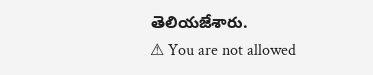తెలియజేశారు.
⚠ You are not allowed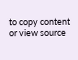to copy content or view source